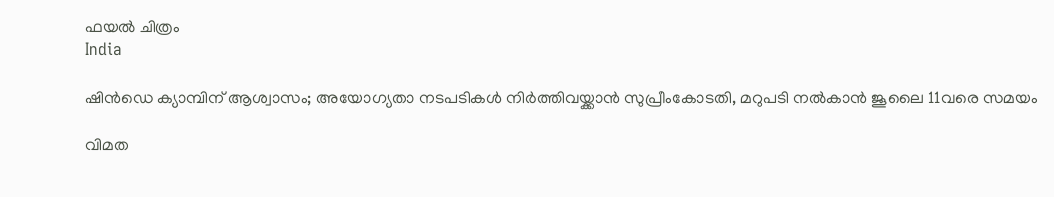ഫയല്‍ ചിത്രം
India

ഷിന്‍ഡെ ക്യാമ്പിന് ആശ്വാസം; അയോഗ്യതാ നടപടികള്‍ നിര്‍ത്തിവയ്ക്കാന്‍ സുപ്രീംകോടതി, മറുപടി നല്‍കാന്‍ ജൂലൈ 11വരെ സമയം

വിമത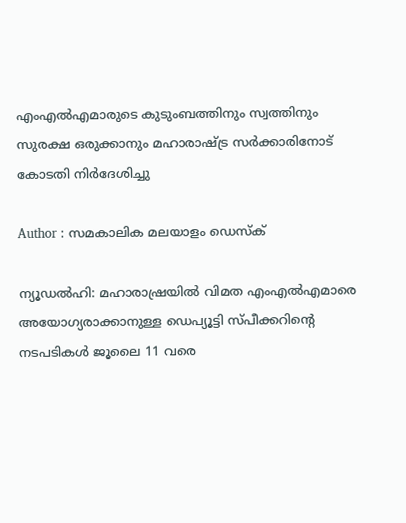എംഎല്‍എമാരുടെ കുടുംബത്തിനും സ്വത്തിനും സുരക്ഷ ഒരുക്കാനും മഹാരാഷ്ട്ര സര്‍ക്കാരിനോട് കോടതി നിര്‍ദേശിച്ചു

Author : സമകാലിക മലയാളം ഡെസ്ക്

ന്യൂഡല്‍ഹി: മഹാരാഷ്രയില്‍ വിമത എംഎല്‍എമാരെ അയോഗ്യരാക്കാനുള്ള ഡെപ്യൂട്ടി സ്പീക്കറിന്റെ നടപടികള്‍ ജൂലൈ 11 വരെ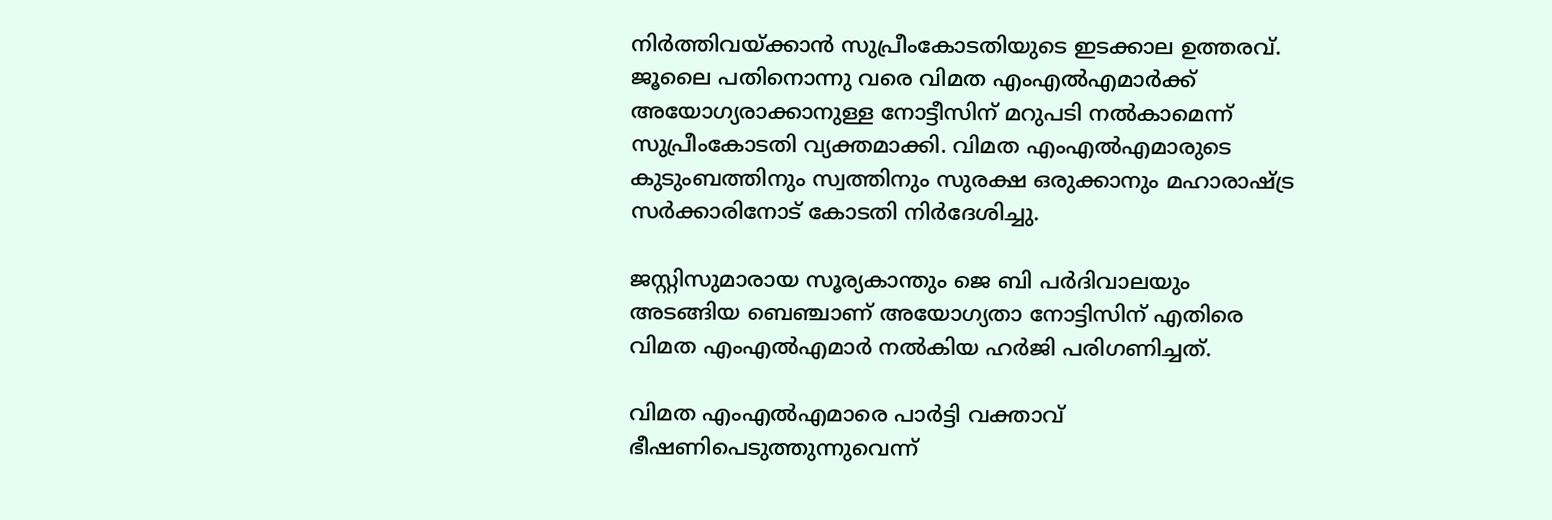നിര്‍ത്തിവയ്ക്കാന്‍ സുപ്രീംകോടതിയുടെ ഇടക്കാല ഉത്തരവ്. ജൂലൈ പതിനൊന്നു വരെ വിമത എംഎല്‍എമാര്‍ക്ക് അയോഗ്യരാക്കാനുള്ള നോട്ടീസിന് മറുപടി നല്‍കാമെന്ന് സുപ്രീംകോടതി വ്യക്തമാക്കി. വിമത എംഎല്‍എമാരുടെ കുടുംബത്തിനും സ്വത്തിനും സുരക്ഷ ഒരുക്കാനും മഹാരാഷ്ട്ര സര്‍ക്കാരിനോട് കോടതി നിര്‍ദേശിച്ചു.

ജസ്റ്റിസുമാരായ സൂര്യകാന്തും ജെ ബി പര്‍ദിവാലയും അടങ്ങിയ ബെഞ്ചാണ് അയോഗ്യതാ നോട്ടിസിന് എതിരെ വിമത എംഎല്‍എമാര്‍ നല്‍കിയ ഹര്‍ജി പരിഗണിച്ചത്.

വിമത എംഎല്‍എമാരെ പാര്‍ട്ടി വക്താവ് ഭീഷണിപെടുത്തുന്നുവെന്ന്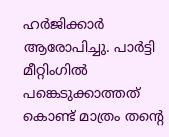ഹര്‍ജിക്കാര്‍ ആരോപിച്ചു. പാര്‍ട്ടി മീറ്റിംഗില്‍ പങ്കെടുക്കാത്തത് കൊണ്ട് മാത്രം തന്റെ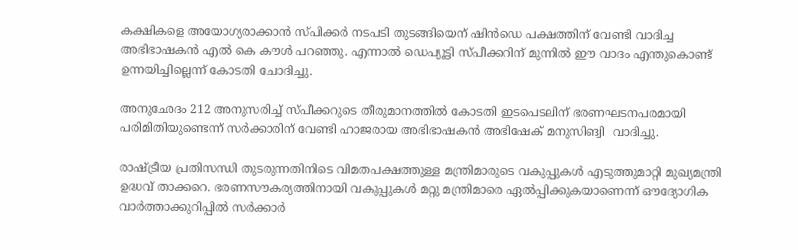കക്ഷികളെ അയോഗ്യരാക്കാന്‍ സ്പിക്കര്‍ നടപടി തുടങ്ങിയെന് ഷിന്‍ഡെ പക്ഷത്തിന് വേണ്ടി വാദിച്ച അഭിഭാഷകന്‍ എല്‍ കെ കൗള്‍ പറഞ്ഞു. എന്നാല്‍ ഡെപ്യൂട്ടി സ്പീക്കറിന് മുന്നില്‍ ഈ വാദം എന്തുകൊണ്ട് ഉന്നയിച്ചില്ലെന്ന് കോടതി ചോദിച്ചു.

അനുഛേദം 212 അനുസരിച്ച് സ്പീക്കറുടെ തീരുമാനത്തില്‍ കോടതി ഇടപെടലിന് ഭരണഘടനപരമായി പരിമിതിയുണ്ടെന്ന് സര്‍ക്കാരിന് വേണ്ടി ഹാജരായ അഭിഭാഷകന്‍ അഭിഷേക് മനുസിങ്വി  വാദിച്ചു.

രാഷ്ട്രീയ പ്രതിസന്ധി തുടരുന്നതിനിടെ വിമതപക്ഷത്തുള്ള മന്ത്രിമാരുടെ വകുപ്പുകള്‍ എടുത്തുമാറ്റി മുഖ്യമന്ത്രി ഉദ്ധവ് താക്കറെ. ഭരണസൗകര്യത്തിനായി വകുപ്പുകള്‍ മറ്റു മന്ത്രിമാരെ ഏല്‍പ്പിക്കുകയാണെന്ന് ഔദ്യോഗിക വാര്‍ത്താക്കുറിപ്പില്‍ സര്‍ക്കാര്‍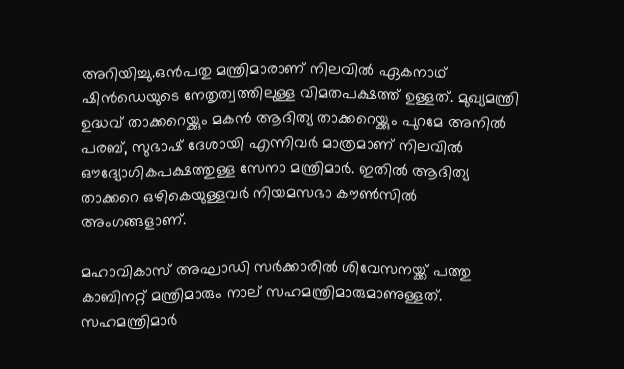അറിയിച്ചു.ഒന്‍പതു മന്ത്രിമാരാണ് നിലവില്‍ ഏകനാഥ് ഷിന്‍ഡെയുടെ നേതൃത്വത്തിലുള്ള വിമതപക്ഷത്ത് ഉള്ളത്. മുഖ്യമന്ത്രി ഉദ്ധവ് താക്കറെയ്ക്കും മകന്‍ ആദിത്യ താക്കറെയ്ക്കും പുറമേ അനില്‍ പരബ്, സുഭാഷ് ദേശായി എന്നിവര്‍ മാത്രമാണ് നിലവില്‍ ഔദ്യോഗികപക്ഷത്തുള്ള സേനാ മന്ത്രിമാര്‍. ഇതില്‍ ആദിത്യ താക്കറെ ഒഴികെയുള്ളവര്‍ നിയമസഭാ കൗണ്‍സില്‍ അംഗങ്ങളാണ്.

മഹാവികാസ് അഘാഡി സര്‍ക്കാരില്‍ ശിവേസനയ്ക്ക് പത്തു കാബിനറ്റ് മന്ത്രിമാരും നാല് സഹമന്ത്രിമാരുമാണുള്ളത്. സഹമന്ത്രിമാര്‍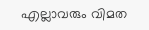എല്ലാവരും വിമത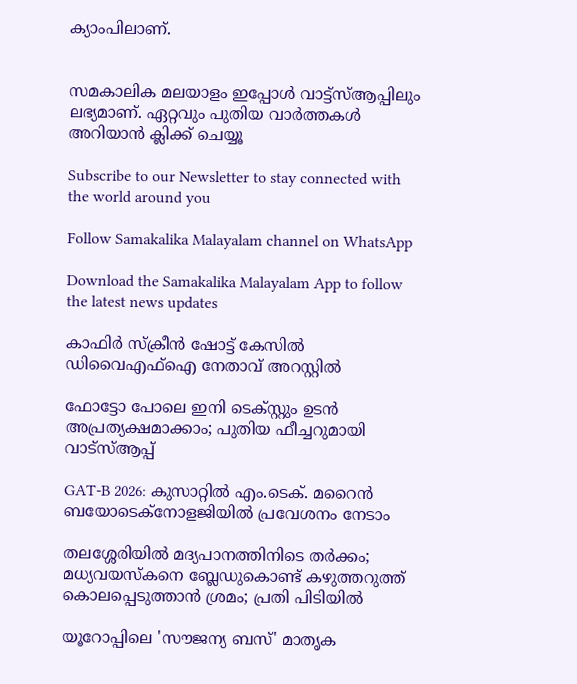ക്യാംപിലാണ്.


സമകാലിക മലയാളം ഇപ്പോള്‍ വാട്ട്‌സ്ആപ്പിലും ലഭ്യമാണ്. ഏറ്റവും പുതിയ വാര്‍ത്തകള്‍ അറിയാന്‍ ക്ലിക്ക് ചെയ്യൂ

Subscribe to our Newsletter to stay connected with the world around you

Follow Samakalika Malayalam channel on WhatsApp

Download the Samakalika Malayalam App to follow the latest news updates

കാഫിര്‍ സ്‌ക്രീന്‍ ഷോട്ട് കേസില്‍ ഡിവൈഎഫ്‌ഐ നേതാവ് അറസ്റ്റില്‍

ഫോട്ടോ പോലെ ഇനി ടെക്സ്റ്റും ഉടന്‍ അപ്രത്യക്ഷമാക്കാം; പുതിയ ഫീച്ചറുമായി വാട്‌സ്ആപ്പ്

GAT-B 2026: കുസാറ്റിൽ എം.ടെക്. മറൈൻ ബയോടെക്നോളജിയിൽ പ്രവേശനം നേടാം

തലശ്ശേരിയിൽ മദ്യപാനത്തിനിടെ തർക്കം; മധ്യവയസ്കനെ ബ്ലേഡുകൊണ്ട് കഴുത്തറുത്ത് കൊലപ്പെടുത്താൻ ശ്രമം; പ്രതി പിടിയിൽ

യൂറോപ്പിലെ 'സൗജന്യ ബസ്' മാതൃക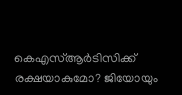കെഎസ്ആർടിസിക്ക് രക്ഷയാകുമോ? ജിയോയും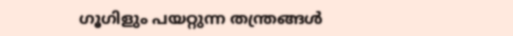ഗൂഗിളും പയറ്റുന്ന തന്ത്രങ്ങൾ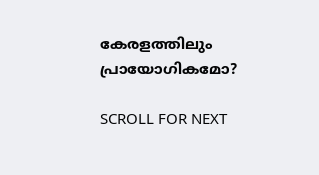കേരളത്തിലും പ്രായോഗികമോ?

SCROLL FOR NEXT